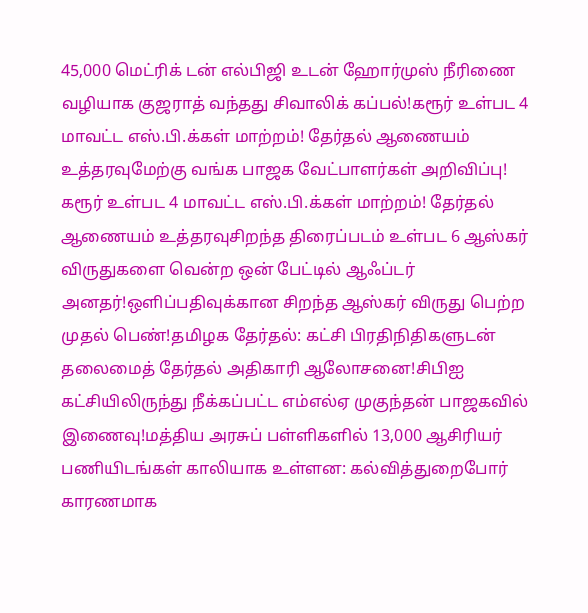45,000 மெட்ரிக் டன் எல்பிஜி உடன் ஹோர்முஸ் நீரிணை வழியாக குஜராத் வந்தது சிவாலிக் கப்பல்!கரூர் உள்பட 4 மாவட்ட எஸ்.பி.க்கள் மாற்றம்! தேர்தல் ஆணையம் உத்தரவுமேற்கு வங்க பாஜக வேட்பாளர்கள் அறிவிப்பு! கரூர் உள்பட 4 மாவட்ட எஸ்.பி.க்கள் மாற்றம்! தேர்தல் ஆணையம் உத்தரவுசிறந்த திரைப்படம் உள்பட 6 ஆஸ்கர் விருதுகளை வென்ற ஒன் பேட்டில் ஆஃப்டர் அனதர்!ஒளிப்பதிவுக்கான சிறந்த ஆஸ்கர் விருது பெற்ற முதல் பெண்!தமிழக தேர்தல்: கட்சி பிரதிநிதிகளுடன் தலைமைத் தேர்தல் அதிகாரி ஆலோசனை!சிபிஐ கட்சியிலிருந்து நீக்கப்பட்ட எம்எல்ஏ முகுந்தன் பாஜகவில் இணைவு!மத்திய அரசுப் பள்ளிகளில் 13,000 ஆசிரியர் பணியிடங்கள் காலியாக உள்ளன: கல்வித்துறைபோர் காரணமாக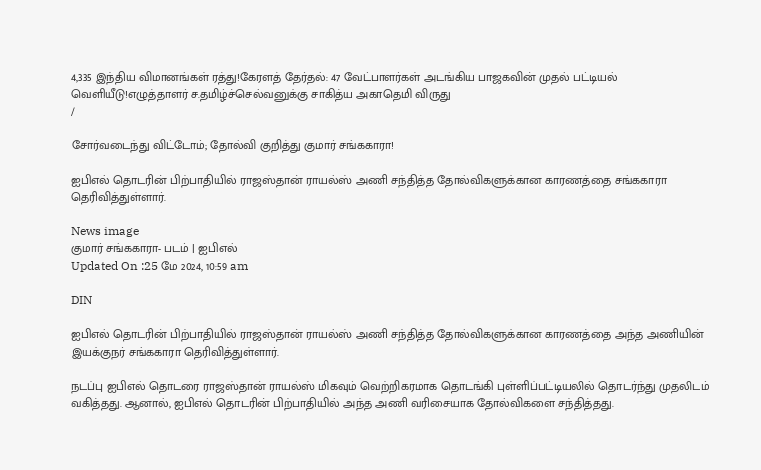4,335 இந்திய விமானங்கள் ரத்து!கேரளத் தேர்தல்: 47 வேட்பாளர்கள் அடங்கிய பாஜகவின் முதல் பட்டியல் வெளியீடு!எழுத்தாளர் ச.தமிழ்ச்செல்வனுக்கு சாகித்ய அகாதெமி விருது
/

சோர்வடைந்து விட்டோம்; தோல்வி குறித்து குமார் சங்ககாரா!

ஐபிஎல் தொடரின் பிற்பாதியில் ராஜஸ்தான் ராயல்ஸ் அணி சந்தித்த தோல்விகளுக்கான காரணத்தை சங்ககாரா தெரிவித்துள்ளார்.

News image
குமார் சங்ககாரா- படம் | ஐபிஎல்
Updated On :25 மே 2024, 10:59 am

DIN

ஐபிஎல் தொடரின் பிற்பாதியில் ராஜஸ்தான் ராயல்ஸ் அணி சந்தித்த தோல்விகளுக்கான காரணத்தை அந்த அணியின் இயக்குநர் சங்ககாரா தெரிவித்துள்ளார்.

நடப்பு ஐபிஎல் தொடரை ராஜஸ்தான் ராயல்ஸ் மிகவும் வெற்றிகரமாக தொடங்கி புள்ளிப்பட்டியலில் தொடர்ந்து முதலிடம் வகித்தது. ஆனால், ஐபிஎல் தொடரின் பிற்பாதியில் அந்த அணி வரிசையாக தோல்விகளை சந்தித்தது.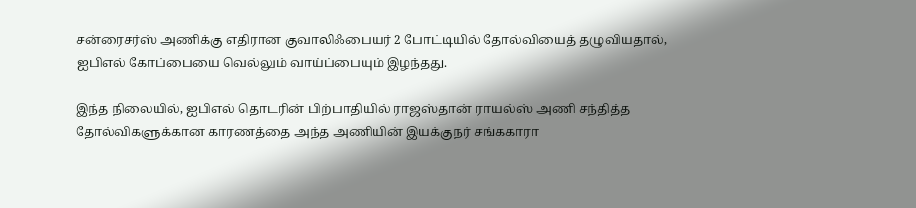சன்ரைசர்ஸ் அணிக்கு எதிரான குவாலிஃபையர் 2 போட்டியில் தோல்வியைத் தழுவியதால், ஐபிஎல் கோப்பையை வெல்லும் வாய்ப்பையும் இழந்தது.

இந்த நிலையில், ஐபிஎல் தொடரின் பிற்பாதியில் ராஜஸ்தான் ராயல்ஸ் அணி சந்தித்த தோல்விகளுக்கான காரணத்தை அந்த அணியின் இயக்குநர் சங்ககாரா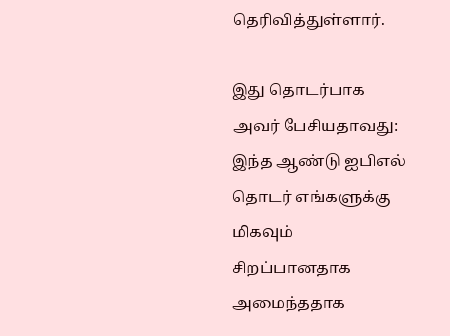தெரிவித்துள்ளார்.

இது தொடர்பாக அவர் பேசியதாவது: இந்த ஆண்டு ஐபிஎல் தொடர் எங்களுக்கு மிகவும் சிறப்பானதாக அமைந்ததாக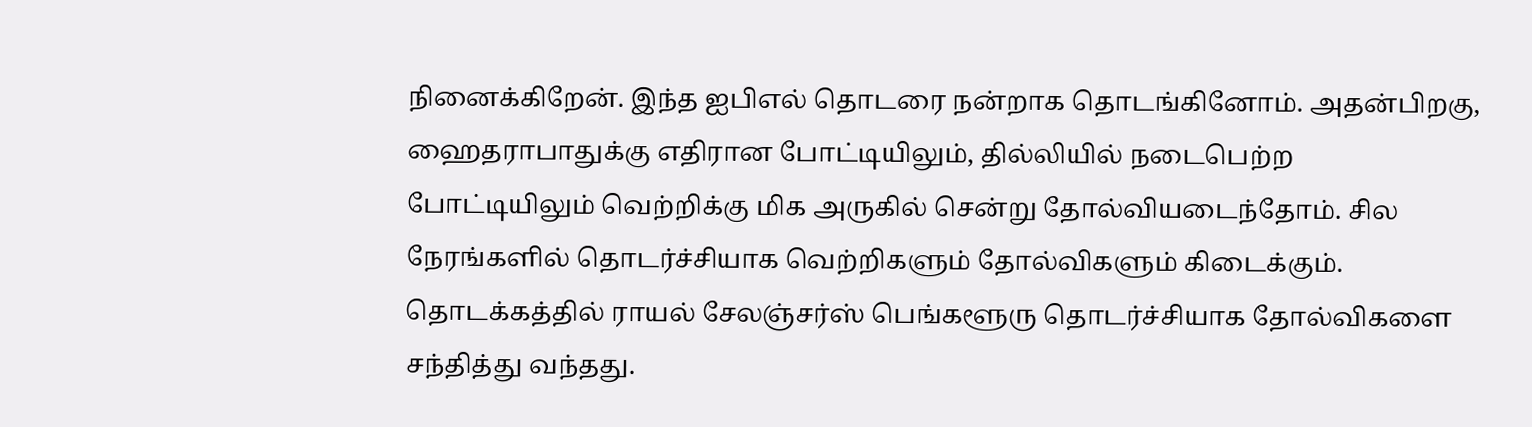நினைக்கிறேன். இந்த ஐபிஎல் தொடரை நன்றாக தொடங்கினோம். அதன்பிறகு, ஹைதராபாதுக்கு எதிரான போட்டியிலும், தில்லியில் நடைபெற்ற போட்டியிலும் வெற்றிக்கு மிக அருகில் சென்று தோல்வியடைந்தோம். சில நேரங்களில் தொடர்ச்சியாக வெற்றிகளும் தோல்விகளும் கிடைக்கும். தொடக்கத்தில் ராயல் சேலஞ்சர்ஸ் பெங்களூரு தொடர்ச்சியாக தோல்விகளை சந்தித்து வந்தது.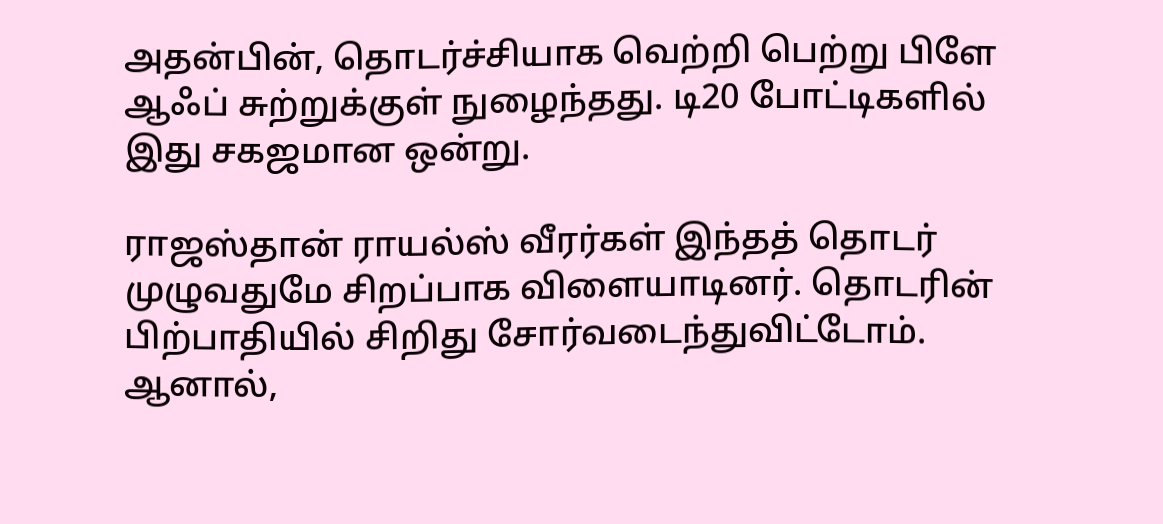அதன்பின், தொடர்ச்சியாக வெற்றி பெற்று பிளே ஆஃப் சுற்றுக்குள் நுழைந்தது. டி20 போட்டிகளில் இது சகஜமான ஒன்று.

ராஜஸ்தான் ராயல்ஸ் வீரர்கள் இந்தத் தொடர் முழுவதுமே சிறப்பாக விளையாடினர். தொடரின் பிற்பாதியில் சிறிது சோர்வடைந்துவிட்டோம். ஆனால்,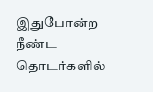இதுபோன்ற நீண்ட தொடர்களில்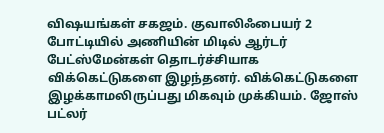விஷயங்கள் சகஜம். குவாலிஃபையர் 2 போட்டியில் அணியின் மிடில் ஆர்டர் பேட்ஸ்மேன்கள் தொடர்ச்சியாக விக்கெட்டுகளை இழந்தனர். விக்கெட்டுகளை இழக்காமலிருப்பது மிகவும் முக்கியம். ஜோஸ் பட்லர்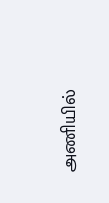அணியில்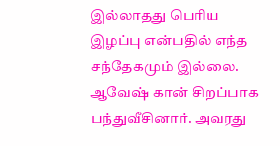இல்லாதது பெரிய இழப்பு என்பதில் எந்த சந்தேகமும் இல்லை. ஆவேஷ் கான் சிறப்பாக பந்துவீசினார். அவரது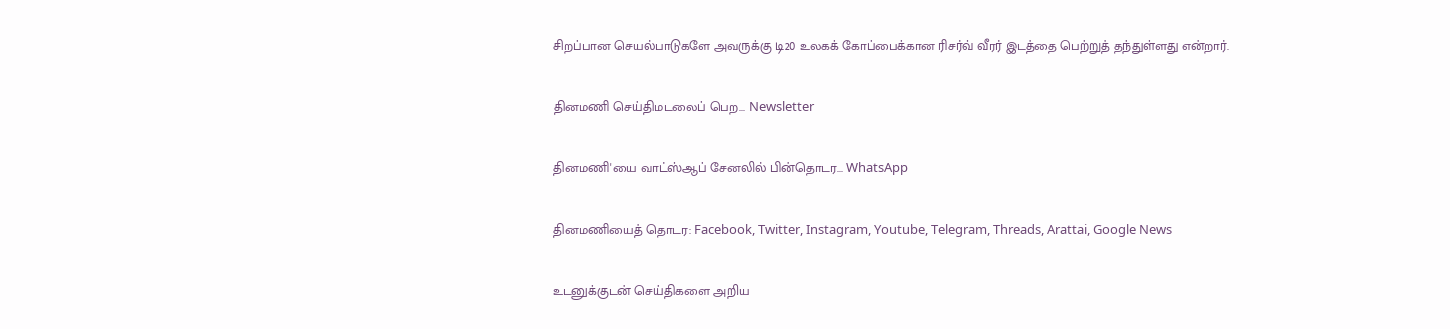சிறப்பான செயல்பாடுகளே அவருக்கு டி20 உலகக் கோப்பைக்கான ரிசர்வ் வீரர் இடத்தை பெற்றுத் தந்துள்ளது என்றார்.

தினமணி செய்திமடலைப் பெற... Newsletter

தினமணி'யை வாட்ஸ்ஆப் சேனலில் பின்தொடர... WhatsApp

தினமணியைத் தொடர: Facebook, Twitter, Instagram, Youtube, Telegram, Threads, Arattai, Google News

உடனுக்குடன் செய்திகளை அறிய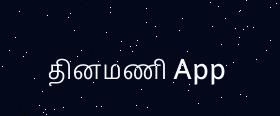தினமணி App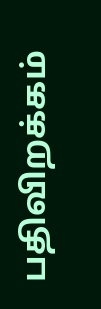பதிவிறக்கம்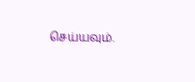செய்யவும்.